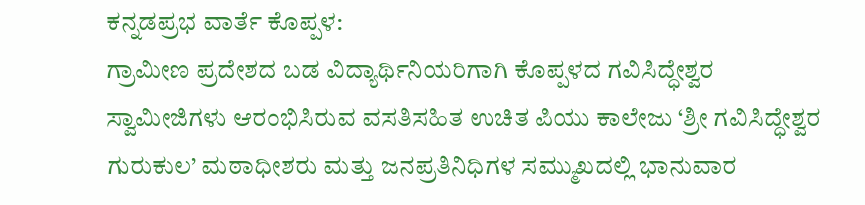ಕನ್ನಡಪ್ರಭ ವಾರ್ತೆ ಕೊಪ್ಪಳ:
ಗ್ರಾಮೀಣ ಪ್ರದೇಶದ ಬಡ ವಿದ್ಯಾರ್ಥಿನಿಯರಿಗಾಗಿ ಕೊಪ್ಪಳದ ಗವಿಸಿದ್ಧೇಶ್ವರ ಸ್ವಾಮೀಜಿಗಳು ಆರಂಭಿಸಿರುವ ವಸತಿಸಹಿತ ಉಚಿತ ಪಿಯು ಕಾಲೇಜು ‘ಶ್ರೀ ಗವಿಸಿದ್ಧೇಶ್ವರ ಗುರುಕುಲ’ ಮಠಾಧೀಶರು ಮತ್ತು ಜನಪ್ರತಿನಿಧಿಗಳ ಸಮ್ಮುಖದಲ್ಲಿ ಭಾನುವಾರ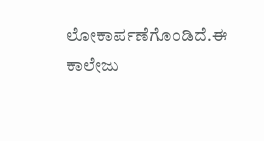ಲೋಕಾರ್ಪಣೆಗೊಂಡಿದೆ.ಈ ಕಾಲೇಜು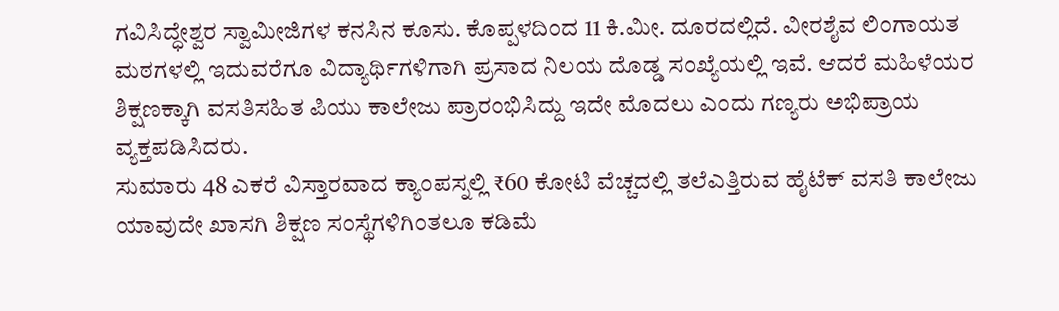ಗವಿಸಿದ್ಧೇಶ್ವರ ಸ್ವಾಮೀಜಿಗಳ ಕನಸಿನ ಕೂಸು. ಕೊಪ್ಪಳದಿಂದ 11 ಕಿ.ಮೀ. ದೂರದಲ್ಲಿದೆ. ವೀರಶೈವ ಲಿಂಗಾಯತ ಮಠಗಳಲ್ಲಿ ಇದುವರೆಗೂ ವಿದ್ಯಾರ್ಥಿಗಳಿಗಾಗಿ ಪ್ರಸಾದ ನಿಲಯ ದೊಡ್ಡ ಸಂಖ್ಯೆಯಲ್ಲಿ ಇವೆ. ಆದರೆ ಮಹಿಳೆಯರ ಶಿಕ್ಷಣಕ್ಕಾಗಿ ವಸತಿಸಹಿತ ಪಿಯು ಕಾಲೇಜು ಪ್ರಾರಂಭಿಸಿದ್ದು ಇದೇ ಮೊದಲು ಎಂದು ಗಣ್ಯರು ಅಭಿಪ್ರಾಯ ವ್ಯಕ್ತಪಡಿಸಿದರು.
ಸುಮಾರು 48 ಎಕರೆ ವಿಸ್ತಾರವಾದ ಕ್ಯಾಂಪಸ್ನಲ್ಲಿ ₹60 ಕೋಟಿ ವೆಚ್ಚದಲ್ಲಿ ತಲೆಎತ್ತಿರುವ ಹೈಟೆಕ್ ವಸತಿ ಕಾಲೇಜು ಯಾವುದೇ ಖಾಸಗಿ ಶಿಕ್ಷಣ ಸಂಸ್ಥೆಗಳಿಗಿಂತಲೂ ಕಡಿಮೆ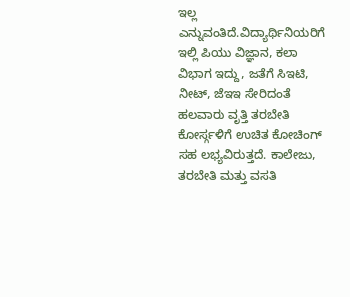ಇಲ್ಲ ಎನ್ನುವಂತಿದೆ.ವಿದ್ಯಾರ್ಥಿನಿಯರಿಗೆ ಇಲ್ಲಿ ಪಿಯು ವಿಜ್ಞಾನ, ಕಲಾ ವಿಭಾಗ ಇದ್ದು, ಜತೆಗೆ ಸಿಇಟಿ, ನೀಟ್, ಜೆಇಇ ಸೇರಿದಂತೆ ಹಲವಾರು ವೃತ್ತಿ ತರಬೇತಿ ಕೋರ್ಸ್ಗಳಿಗೆ ಉಚಿತ ಕೋಚಿಂಗ್ ಸಹ ಲಭ್ಯವಿರುತ್ತದೆ. ಕಾಲೇಜು, ತರಬೇತಿ ಮತ್ತು ವಸತಿ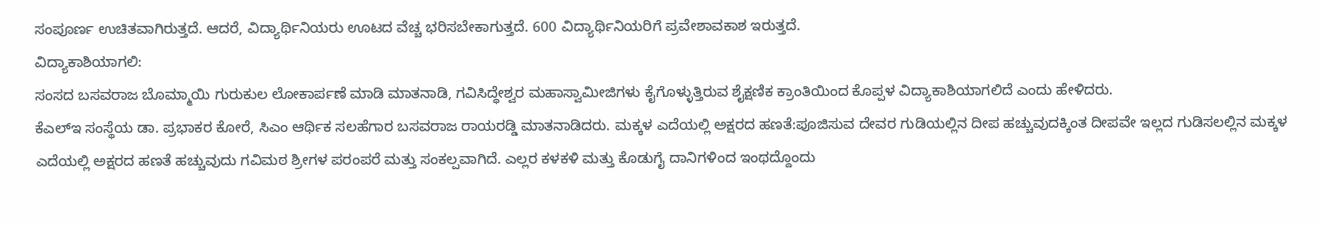ಸಂಪೂರ್ಣ ಉಚಿತವಾಗಿರುತ್ತದೆ. ಆದರೆ, ವಿದ್ಯಾರ್ಥಿನಿಯರು ಊಟದ ವೆಚ್ಚ ಭರಿಸಬೇಕಾಗುತ್ತದೆ. 600 ವಿದ್ಯಾರ್ಥಿನಿಯರಿಗೆ ಪ್ರವೇಶಾವಕಾಶ ಇರುತ್ತದೆ.
ವಿದ್ಯಾಕಾಶಿಯಾಗಲಿ:
ಸಂಸದ ಬಸವರಾಜ ಬೊಮ್ಮಾಯಿ ಗುರುಕುಲ ಲೋಕಾರ್ಪಣೆ ಮಾಡಿ ಮಾತನಾಡಿ, ಗವಿಸಿದ್ಧೇಶ್ವರ ಮಹಾಸ್ವಾಮೀಜಿಗಳು ಕೈಗೊಳ್ಳುತ್ತಿರುವ ಶೈಕ್ಷಣಿಕ ಕ್ರಾಂತಿಯಿಂದ ಕೊಪ್ಪಳ ವಿದ್ಯಾಕಾಶಿಯಾಗಲಿದೆ ಎಂದು ಹೇಳಿದರು.
ಕೆಎಲ್ಇ ಸಂಸ್ಥೆಯ ಡಾ. ಪ್ರಭಾಕರ ಕೋರೆ, ಸಿಎಂ ಆರ್ಥಿಕ ಸಲಹೆಗಾರ ಬಸವರಾಜ ರಾಯರಡ್ಡಿ ಮಾತನಾಡಿದರು. ಮಕ್ಕಳ ಎದೆಯಲ್ಲಿ ಅಕ್ಷರದ ಹಣತೆ:ಪೂಜಿಸುವ ದೇವರ ಗುಡಿಯಲ್ಲಿನ ದೀಪ ಹಚ್ಚುವುದಕ್ಕಿಂತ ದೀಪವೇ ಇಲ್ಲದ ಗುಡಿಸಲಲ್ಲಿನ ಮಕ್ಕಳ ಎದೆಯಲ್ಲಿ ಅಕ್ಷರದ ಹಣತೆ ಹಚ್ಚುವುದು ಗವಿಮಠ ಶ್ರೀಗಳ ಪರಂಪರೆ ಮತ್ತು ಸಂಕಲ್ಪವಾಗಿದೆ. ಎಲ್ಲರ ಕಳಕಳಿ ಮತ್ತು ಕೊಡುಗೈ ದಾನಿಗಳಿಂದ ಇಂಥದ್ದೊಂದು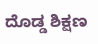ದೊಡ್ಡ ಶಿಕ್ಷಣ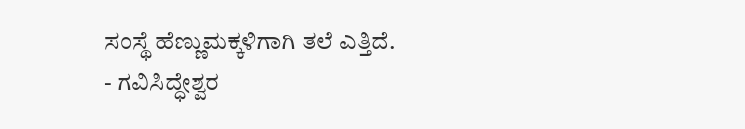ಸಂಸ್ಥೆ ಹೆಣ್ಣುಮಕ್ಕಳಿಗಾಗಿ ತಲೆ ಎತ್ತಿದೆ.
- ಗವಿಸಿದ್ಧೇಶ್ವರ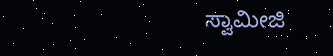ಸ್ವಾಮೀಜಿ